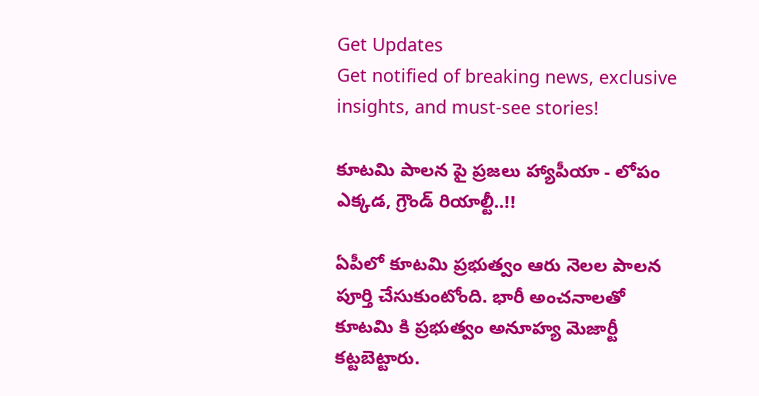Get Updates
Get notified of breaking news, exclusive insights, and must-see stories!

కూటమి పాలన పై ప్రజలు హ్యాపీయా - లోపం ఎక్కడ, గ్రౌండ్ రియాల్టీ..!!

ఏపీలో కూటమి ప్రభుత్వం ఆరు నెలల పాలన పూర్తి చేసుకుంటోంది. భారీ అంచనాలతో కూటమి కి ప్రభుత్వం అనూహ్య మెజార్టీ కట్టబెట్టారు.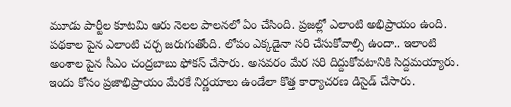మూడు పార్టీల కూటమి ఆరు నెలల పాలనలో ఏం చేసింది. ప్రజల్లో ఎలాంటి అభిప్రాయం ఉంది. పథకాల పైన ఎలాంటి చర్చ జరుగుతోంది. లోపం ఎక్కడైనా సరి చేసుకోవాల్సి ఉందా.. ఇలాంటి అంశాల పైన సీఎం చంద్రబాబు ఫోకస్ చేసారు. అసవరం మేర సరి దిద్దుకోవటానికి సిద్దమయ్యారు. ఇందు కోసం ప్రజాభిప్రాయం మేరకే నిర్ణయాలు ఉండేలా కొత్త కార్యాచరణ డిసైడ్ చేసారు.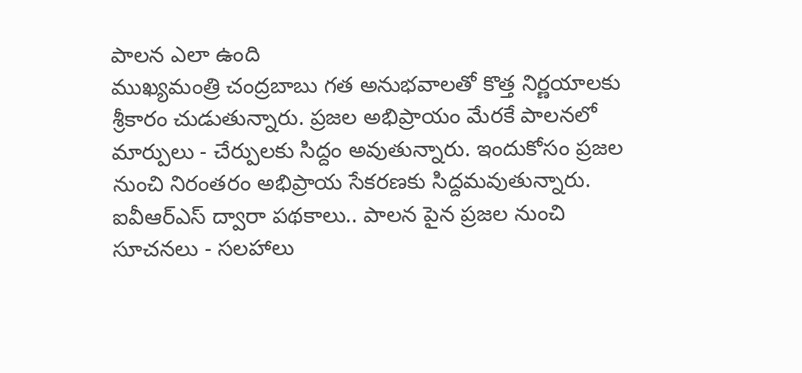పాలన ఎలా ఉంది
ముఖ్యమంత్రి చంద్రబాబు గత అనుభవాలతో కొత్త నిర్ణయాలకు శ్రీకారం చుడుతున్నారు. ప్రజల అభిప్రాయం మేరకే పాలనలో మార్పులు - చేర్పులకు సిద్దం అవుతున్నారు. ఇందుకోసం ప్రజల నుంచి నిరంతరం అభిప్రాయ సేకరణకు సిద్దమవుతున్నారు. ఐవీఆర్ఎస్ ద్వారా పథకాలు.. పాలన పైన ప్రజల నుంచి సూచనలు - సలహాలు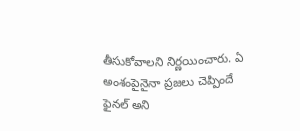తీసుకోవాలని నిర్ణయించారు. ఏ అంశంపైనైనా ప్రజలు చెప్పిందే ఫైనల్ అని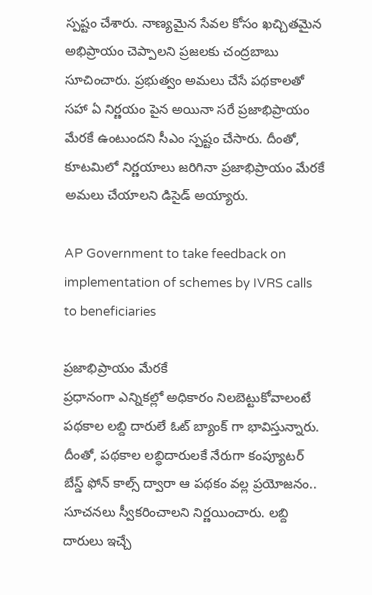స్పష్టం చేశారు. నాణ్యమైన సేవల కోసం ఖచ్చితమైన అభిప్రాయం చెప్పాలని ప్రజలకు చంద్రబాబు సూచించారు. ప్రభుత్వం అమలు చేసే పథకాలతో సహా ఏ నిర్ణయం పైన అయినా సరే ప్రజాభిప్రాయం మేరకే ఉంటుందని సీఎం స్పష్టం చేసారు. దీంతో, కూటమిలో నిర్ణయాలు జరిగినా ప్రజాభిప్రాయం మేరకే అమలు చేయాలని డిసైడ్ అయ్యారు.

AP Government to take feedback on implementation of schemes by IVRS calls to beneficiaries

ప్రజాభిప్రాయం మేరకే
ప్రధానంగా ఎన్నికల్లో అధికారం నిలబెట్టుకోవాలంటే పథకాల లబ్ది దారులే ఓట్ బ్యాంక్ గా భావిస్తున్నారు. దీంతో, పథకాల లబ్ధిదారులకే నేరుగా కంప్యూటర్ బేస్డ్ ఫోన్ కాల్స్ ద్వారా ఆ పథకం వల్ల ప్రయోజనం.. సూచనలు స్వీకరించాలని నిర్ణయించారు. లబ్ది దారులు ఇచ్చే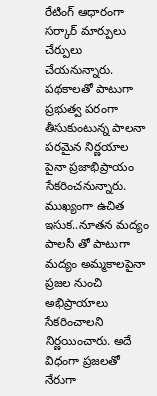రేటింగ్ ఆధారంగా సర్కార్ మార్పులు చేర్పులు చేయనున్నారు. పథకాలతో పాటుగా ప్రభుత్వ పరంగా తీసుకుంటున్న పాలనా పరమైన నిర్ణయాల పైనా ప్రజాభిప్రాయం సేకరించనున్నారు. ముఖ్యంగా ఉచిత ఇసుక..నూతన మద్యం పాలసీ తో పాటుగా మద్యం అమ్మకాలపైనా ప్రజల నుంచి అభిప్రాయాలు సేకరించాలని నిర్ణయించారు. అదే విధంగా ప్రజలతో నేరుగా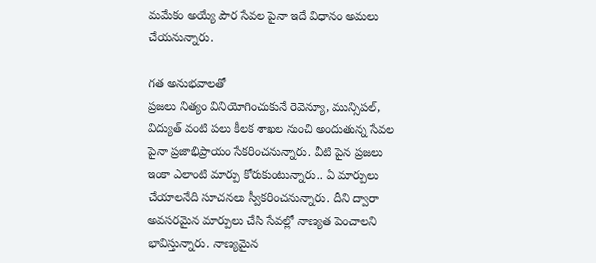మమేకం అయ్యే పౌర సేవల పైనా ఇదే విధానం అమలు చేయనున్నారు.

గత అనుభవాలతో
ప్రజలు నిత్యం వినియోగించుకునే రెవెన్యూ, మున్సిపల్, విద్యుత్ వంటి పలు కీలక శాఖల నుంచి అందుతున్న సేవల పైనా ప్రజాభిప్రాయం సేకరించనున్నారు. వీటి పైన ప్రజలు ఇంకా ఎలాంటి మార్పు కోరుకుంటున్నారు.. ఏ మార్పులు చేయాలనేది సూచనలు స్వీకరించనున్నారు. దీని ద్వారా అవసరమైన మార్పులు చేసి సేవల్లో నాణ్యత పెంచాలని భావిస్తున్నారు. నాణ్యమైన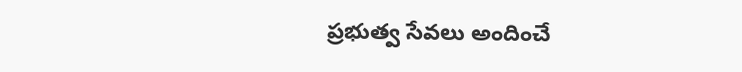ప్రభుత్వ సేవలు అందించే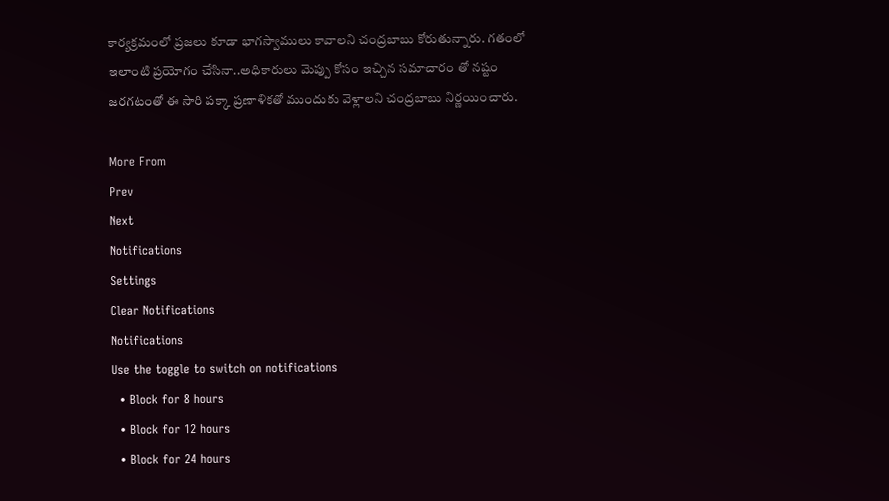కార్యక్రమంలో ప్రజలు కూడా భాగస్వాములు కావాలని చంద్రబాబు కోరుతున్నారు. గతంలో ఇలాంటి ప్రయోగం చేసినా..అధికారులు మెప్పు కోసం ఇచ్చిన సమాచారం తో నష్టం జరగటంతో ఈ సారి పక్కా ప్రణాళికతో ముందుకు వెళ్లాలని చంద్రబాబు నిర్ణయించారు.

More From
Prev
Next
Notifications
Settings
Clear Notifications
Notifications
Use the toggle to switch on notifications
  • Block for 8 hours
  • Block for 12 hours
  • Block for 24 hours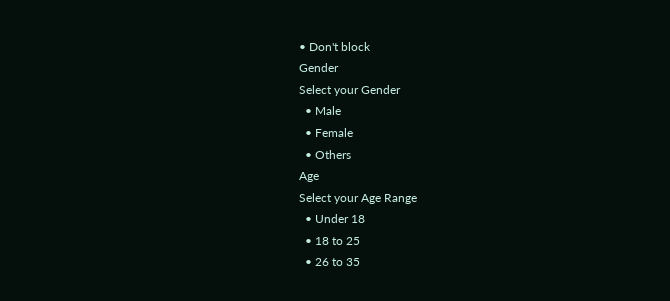• Don't block
Gender
Select your Gender
  • Male
  • Female
  • Others
Age
Select your Age Range
  • Under 18
  • 18 to 25
  • 26 to 35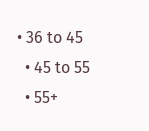• 36 to 45
  • 45 to 55
  • 55+